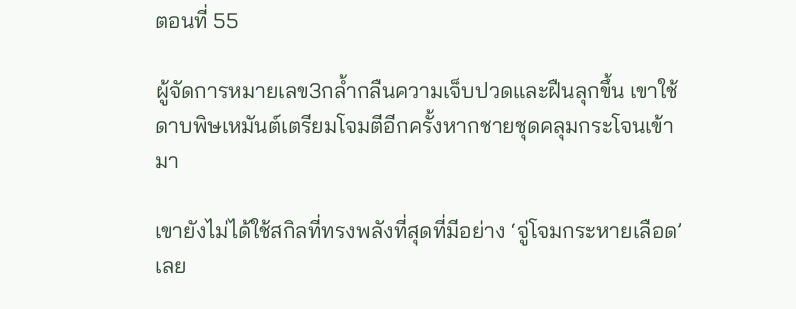ตอนที่ 55

ผู้จัดการหมายเลข3กล้ำกลืนความเจ็บปวดและฝืนลุกขึ้น เขาใช้ดาบพิษเหมันต์เตรียมโจมตีอีกครั้งหากชายชุดคลุมกระโจนเข้ามา

เขายังไม่ได้ใช้สกิลที่ทรงพลังที่สุดที่มีอย่าง ‘จู่โจมกระหายเลือด’ เลย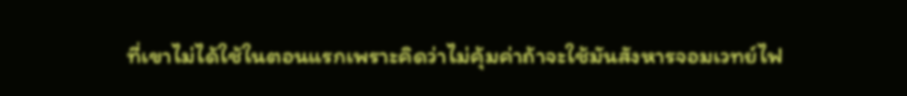ที่เขาไม่ได้ใช้ในตอนแรกเพราะคิดว่าไม่คุ้มค่าถ้าจะใช้มันสังหารจอมเวทย์ไฟ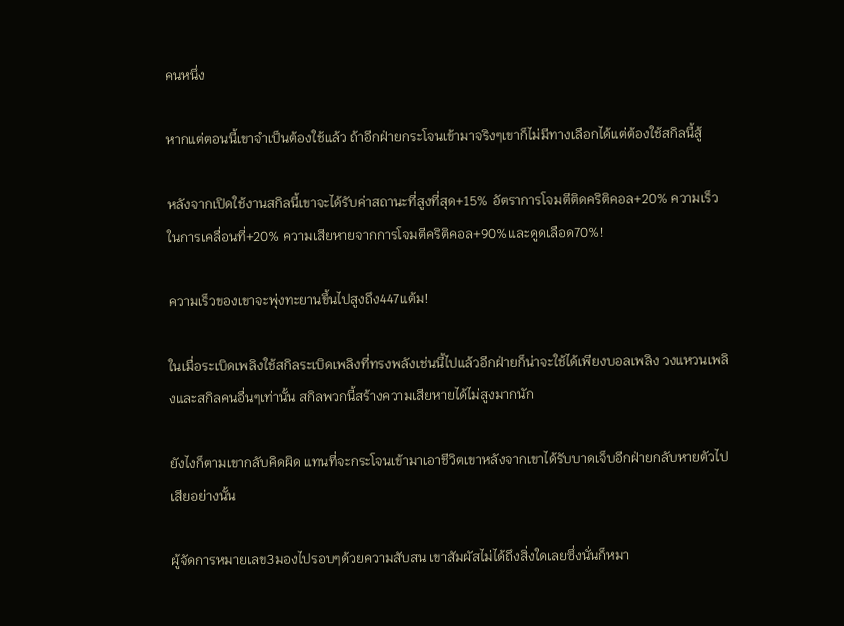คนหนึ่ง

หากแต่ตอนนี้เขาจำเป็นต้องใช้แล้ว ถ้าอีกฝ่ายกระโจนเข้ามาจริงๆเขาก็ไม่มีทางเลือกได้แต่ต้องใช้สกิลนี้สู้

หลังจากเปิดใช้งานสกิลนี้เขาจะได้รับค่าสถานะที่สูงที่สุด+15% อัตราการโจมตีติดคริติคอล+20% ความเร็วในการเคลื่อนที่+20% ความเสียหายจากการโจมตีคริติคอล+90%และดูดเลือด70%!

ความเร็วของเขาจะพุ่งทะยานขึ้นไปสูงถึง447แต้ม!

ในเมื่อระเบิดเพลิงใช้สกิลระเบิดเพลิงที่ทรงพลังเช่นนี้ไปแล้วอีกฝ่ายก็น่าจะใช้ได้เพียงบอลเพลิง วงแหวนเพลิงและสกิลคนอื่นๆเท่านั้น สกิลพวกนี้สร้างความเสียหายได้ไม่สูงมากนัก

ยังไงก็ตามเขากลับคิดผิด แทนที่จะกระโจนเข้ามาเอาชีวิตเขาหลังจากเขาได้รับบาดเจ็บอีกฝ่ายกลับหายตัวไปเสียอย่างนั้น

ผู้จัดการหมายเลข3มองไปรอบๆด้วยความสับสน เขาสัมผัสไม่ได้ถึงสิ่งใดเลยซึ่งนั่นก็หมา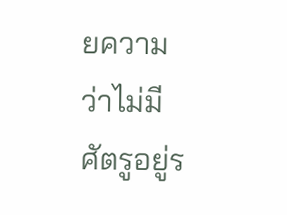ยความว่าไม่มีศัตรูอยู่ร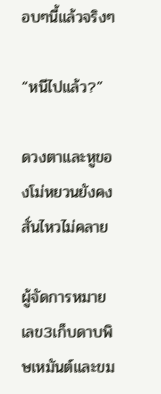อบๆนี้แล้วจริงๆ

“หนีไปแล้ว?”

ดวงตาและหูของโม่หยวนยังคงสั่นไหวไม่คลาย

ผู้จัดการหมายเลข3เก็บดาบพิษเหมันต์และขม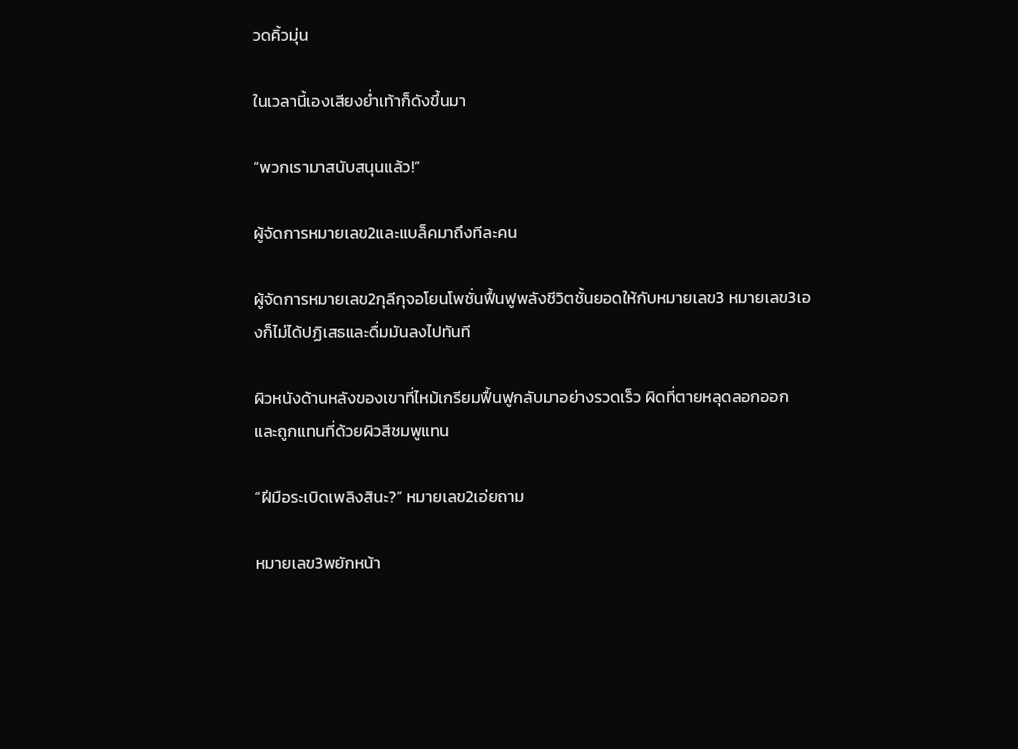วดคิ้วมุ่น

ในเวลานี้เองเสียงย่ำเท้าก็ดังขึ้นมา

“พวกเรามาสนับสนุนแล้ว!”

ผู้จัดการหมายเลข2และแบล็คมาถึงทีละคน

ผู้จัดการหมายเลข2กุลีกุจอโยนโพชั่นฟื้นฟูพลังชีวิตชั้นยอดให้กับหมายเลข3 หมายเลข3เองก็ไม่ได้ปฏิเสธและดื่มมันลงไปทันที

ผิวหนังด้านหลังของเขาที่ไหม้เกรียมฟื้นฟูกลับมาอย่างรวดเร็ว ผิดที่ตายหลุดลอกออกและถูกแทนที่ด้วยผิวสีชมพูแทน

“ฝีมือระเบิดเพลิงสินะ?” หมายเลข2เอ่ยถาม

หมายเลข3พยักหน้า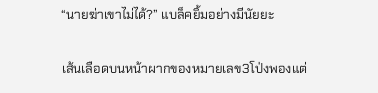“นายฆ่าเขาไม่ได้?” แบล็คยิ้มอย่างมีนัยยะ

เส้นเลือดบนหน้าผากของหมายเลข3โป่งพองแต่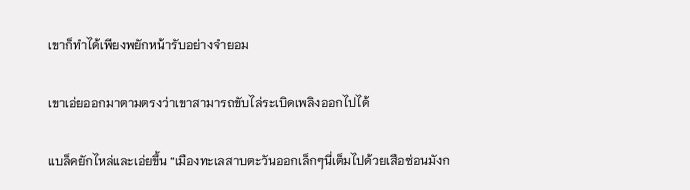เขาก็ทำได้เพียงพยักหน้ารับอย่างจำยอม

เขาเอ่ยออกมาตามตรงว่าเขาสามารถขับไล่ระเบิดเพลิงออกไปได้

แบล็คยักไหล่และเอ่ยขึ้น “เมืองทะเลสาบตะวันออกเล็กๆนี่เต็มไปด้วยเสือซ่อนมังก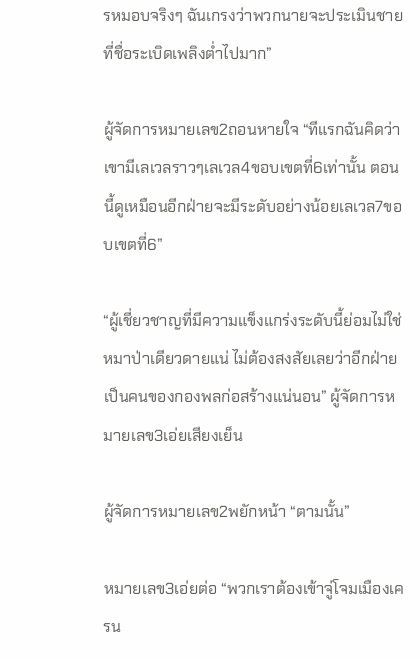รหมอบจริงๆ ฉันเกรงว่าพวกนายจะประเมินชายที่ชื่อระเบิดเพลิงต่ำไปมาก”

ผู้จัดการหมายเลข2ถอนหายใจ “ทีแรกฉันคิดว่าเขามีเลเวลราวๆเลเวล4ขอบเขตที่6เท่านั้น ตอนนี้ดูเหมือนอีกฝ่ายจะมีระดับอย่างน้อยเลเวล7ขอบเขตที่6”

“ผู้เชี่ยวชาญที่มีความแข็งแกร่งระดับนี้ย่อมไม่ใช่หมาป่าเดียวดายแน่ ไม่ต้องสงสัยเลยว่าอีกฝ่ายเป็นคนของกองพลก่อสร้างแน่นอน” ผู้จัดการหมายเลข3เอ่ยเสียงเย็น

ผู้จัดการหมายเลข2พยักหน้า “ตามนั้น”

หมายเลข3เอ่ยต่อ “พวกเราต้องเข้าจู่โจมเมืองเครน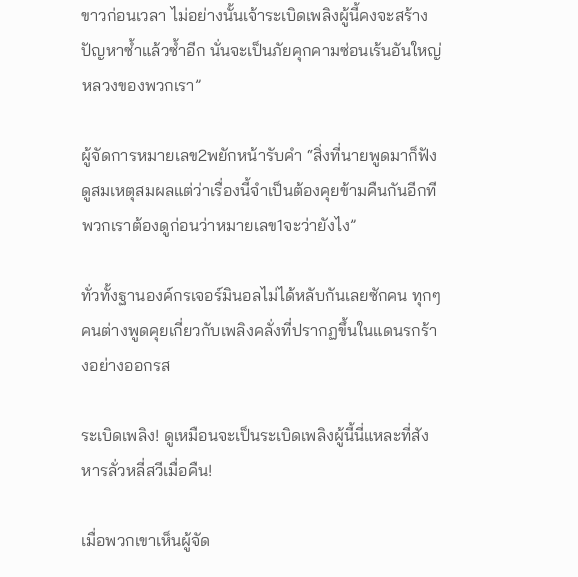ขาวก่อนเวลา ไม่อย่างนั้นเจ้าระเบิดเพลิงผู้นี้คงจะสร้างปัญหาซ้ำแล้วซ้ำอีก นั่นจะเป็นภัยคุกคามซ่อนเร้นอันใหญ่หลวงของพวกเรา”

ผู้จัดการหมายเลข2พยักหน้ารับคำ “สิ่งที่นายพูดมาก็ฟังดูสมเหตุสมผลแต่ว่าเรื่องนี้จำเป็นต้องคุยข้ามคืนกันอีกที พวกเราต้องดูก่อนว่าหมายเลข1จะว่ายังไง”

ทั่วทั้งฐานองค์กรเจอร์มินอลไม่ได้หลับกันเลยซักคน ทุกๆคนต่างพูดคุยเกี่ยวกับเพลิงคลั่งที่ปรากฏขึ้นในแดนรกร้างอย่างออกรส

ระเบิดเพลิง! ดูเหมือนจะเป็นระเบิดเพลิงผู้นี้นี่แหละที่สังหารลั่วหลี่สวีเมื่อคืน!

เมื่อพวกเขาเห็นผู้จัด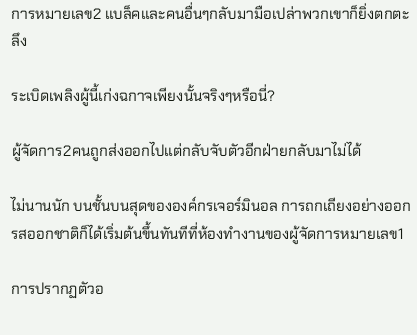การหมายเลข2 แบล็คและคนอื่นๆกลับมามือเปล่าพวกเขาก็ยิ่งตกตะลึง

ระเบิดเพลิงผู้นี้เก่งฉกาจเพียงนั้นจริงๆหรือนี่?

ผู้จัดการ2คนถูกส่งออกไปแต่กลับจับตัวอีกฝ่ายกลับมาไม่ได้

ไม่นานนัก บนชั้นบนสุดขององค์กรเจอร์มินอล การถกเถียงอย่างออกรสออกชาติก็ได้เริ่มต้นขึ้นทันทีที่ห้องทำงานของผู้จัดการหมายเลข1

การปรากฏตัวอ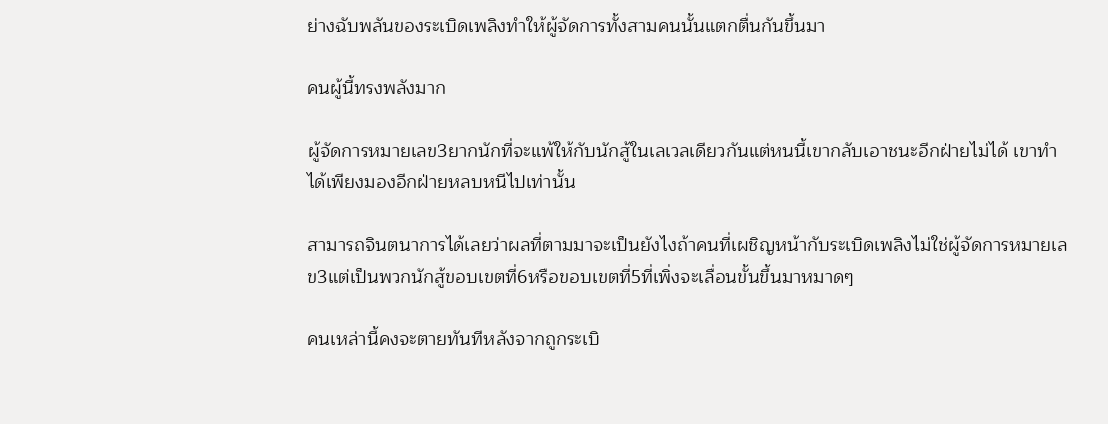ย่างฉับพลันของระเบิดเพลิงทำให้ผู้จัดการทั้งสามคนนั้นแตกตื่นกันขึ้นมา

คนผู้นี้ทรงพลังมาก

ผู้จัดการหมายเลข3ยากนักที่จะแพ้ให้กับนักสู้ในเลเวลเดียวกันแต่หนนี้เขากลับเอาชนะอีกฝ่ายไม่ได้ เขาทำได้เพียงมองอีกฝ่ายหลบหนีไปเท่านั้น

สามารถจินตนาการได้เลยว่าผลที่ตามมาจะเป็นยังไงถ้าคนที่เผชิญหน้ากับระเบิดเพลิงไม่ใช่ผู้จัดการหมายเลข3แต่เป็นพวกนักสู้ขอบเขตที่6หรือขอบเขตที่5ที่เพิ่งจะเลื่อนขั้นขึ้นมาหมาดๆ

คนเหล่านี้คงจะตายทันทีหลังจากถูกระเบิ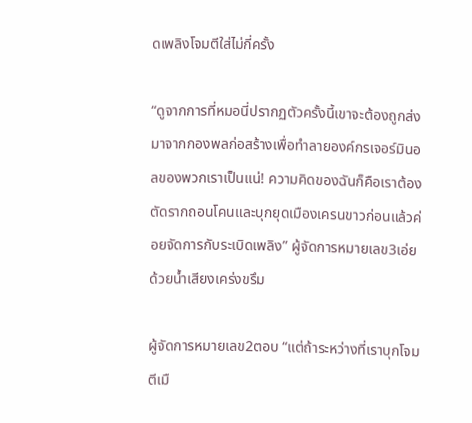ดเพลิงโจมตีใส่ไม่กี่ครั้ง

“ดูจากการที่หมอนี่ปรากฏตัวครั้งนี้เขาจะต้องถูกส่งมาจากกองพลก่อสร้างเพื่อทำลายองค์กรเจอร์มินอลของพวกเราเป็นแน่! ความคิดของฉันก็คือเราต้องตัดรากถอนโคนและบุกยุดเมืองเครนขาวก่อนแล้วค่อยจัดการกับระเบิดเพลิง” ผู้จัดการหมายเลข3เอ่ยด้วยน้ำเสียงเคร่งขรึม

ผู้จัดการหมายเลข2ตอบ “แต่ถ้าระหว่างที่เราบุกโจมตีเมื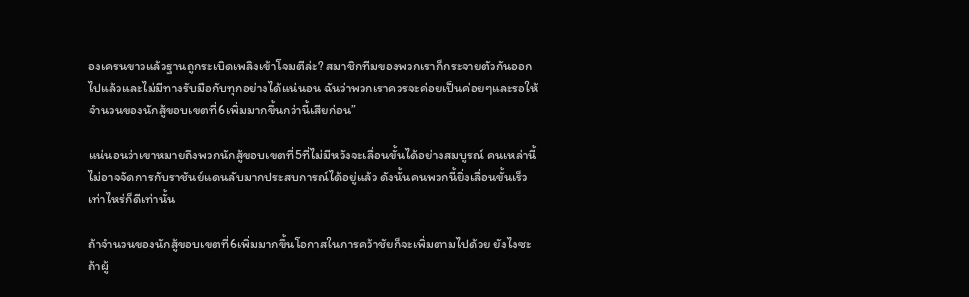องเครนขาวแล้วฐานถูกระเบิดเพลิงเข้าโจมตีล่ะ? สมาชิกทีมของพวกเราก็กระจายตัวกันออกไปแล้วและไม่มีทางรับมือกับทุกอย่างได้แน่นอน ฉันว่าพวกเราควรจะค่อยเป็นค่อยๆและรอให้จำนวนของนักสู้ขอบเขตที่6เพิ่มมากขึ้นกว่านี้เสียก่อน”

แน่นอนว่าเขาหมายถึงพวกนักสู้ขอบเขตที่5ที่ไม่มีหวังจะเลื่อนขั้นได้อย่างสมบูรณ์ คนเหล่านี้ไม่อาจจัดการกับราชันย์แดนลับมากประสบการณ์ได้อยู่แล้ว ดังนั้นคนพวกนี้ยิ่งเลื่อนขั้นเร็วเท่าไหร่ก็ดีเท่านั้น

ถ้าจำนวนของนักสู้ขอบเขตที่6เพิ่มมากขึ้นโอกาสในการคว้าชัยก็จะเพิ่มตามไปด้วย ยังไงซะถ้าผู้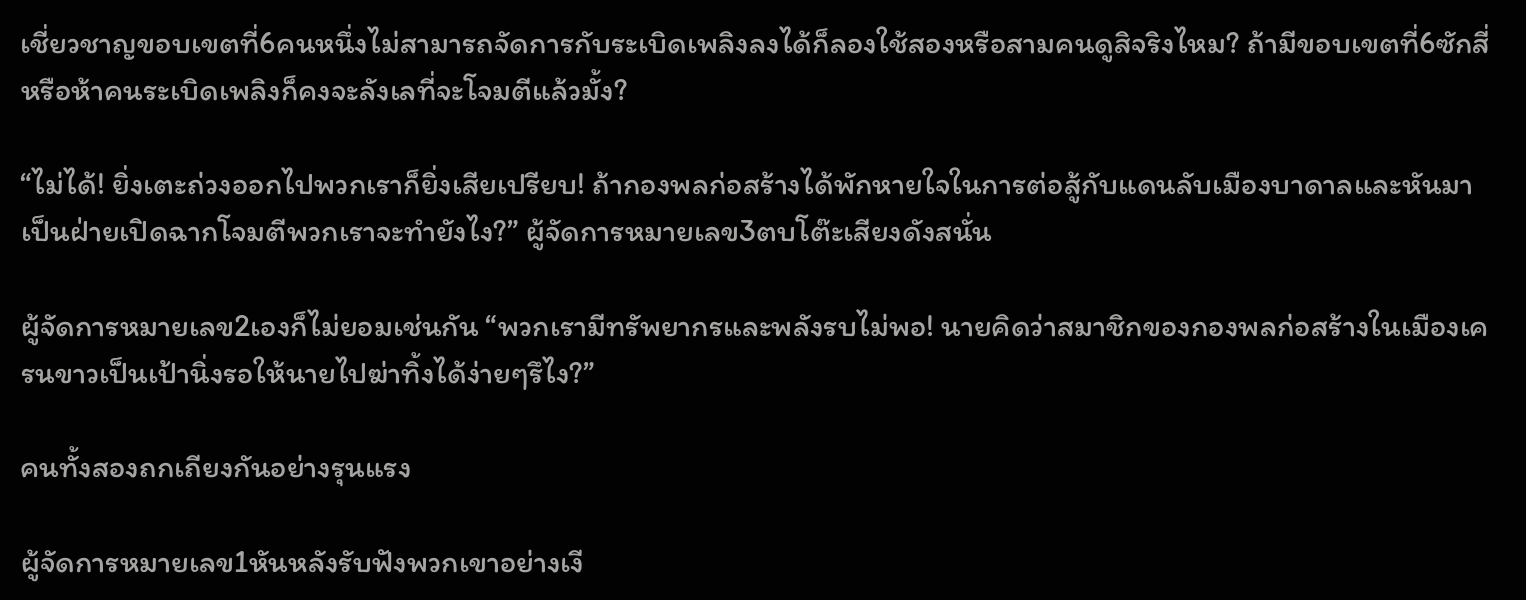เชี่ยวชาญขอบเขตที่6คนหนึ่งไม่สามารถจัดการกับระเบิดเพลิงลงได้ก็ลองใช้สองหรือสามคนดูสิจริงไหม? ถ้ามีขอบเขตที่6ซักสี่หรือห้าคนระเบิดเพลิงก็คงจะลังเลที่จะโจมตีแล้วมั้ง?

“ไม่ได้! ยิ่งเตะถ่วงออกไปพวกเราก็ยิ่งเสียเปรียบ! ถ้ากองพลก่อสร้างได้พักหายใจในการต่อสู้กับแดนลับเมืองบาดาลและหันมาเป็นฝ่ายเปิดฉากโจมตีพวกเราจะทำยังไง?” ผู้จัดการหมายเลข3ตบโต๊ะเสียงดังสนั่น

ผู้จัดการหมายเลข2เองก็ไม่ยอมเช่นกัน “พวกเรามีทรัพยากรและพลังรบไม่พอ! นายคิดว่าสมาชิกของกองพลก่อสร้างในเมืองเครนขาวเป็นเป้านิ่งรอให้นายไปฆ่าทิ้งได้ง่ายๆรึไง?”

คนทั้งสองถกเถียงกันอย่างรุนแรง

ผู้จัดการหมายเลข1หันหลังรับฟังพวกเขาอย่างเงี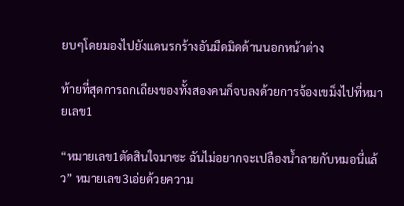ยบๆโดยมองไปยังแดนรกร้างอันมืดมิดด้านนอกหน้าต่าง

ท้ายที่สุดการถกเถียงของทั้งสองคนก็จบลงด้วยการจ้องเขม็งไปที่หมายเลข1

“หมายเลข1ตัดสินใจมาซะ ฉันไม่อยากจะเปลืองน้ำลายกับหมอนี่แล้ว” หมายเลข3เอ่ยด้วยความ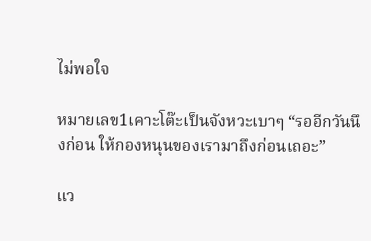ไม่พอใจ

หมายเลข1เคาะโต๊ะเป็นจังหวะเบาๆ “รออีกวันนึงก่อน ให้กองหนุนของเรามาถึงก่อนเถอะ”

แว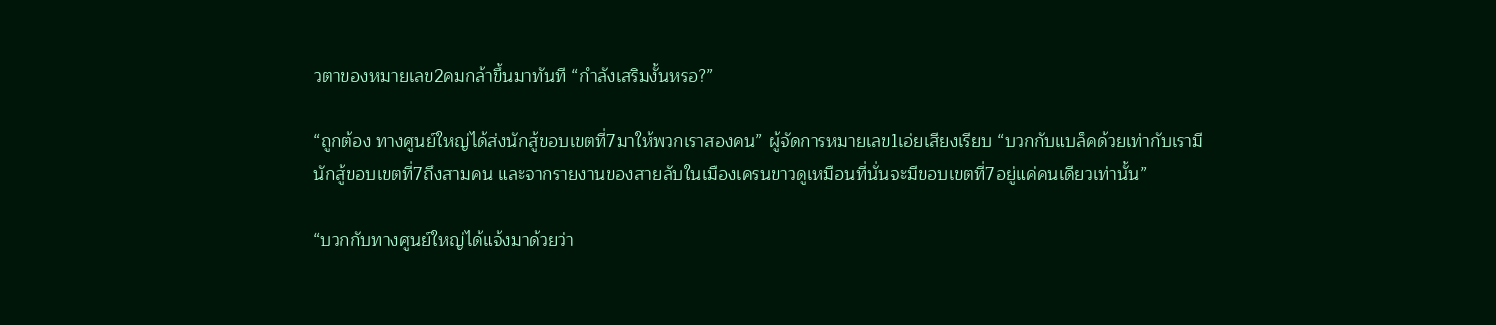วตาของหมายเลข2คมกล้าขึ้นมาทันที “กำลังเสริมงั้นหรอ?”

“ถูกต้อง ทางศูนย์ใหญ่ได้ส่งนักสู้ขอบเขตที่7มาให้พวกเราสองคน” ผู้จัดการหมายเลข1เอ่ยเสียงเรียบ “บวกกับแบล็คด้วยเท่ากับเรามีนักสู้ขอบเขตที่7ถึงสามคน และจากรายงานของสายลับในเมืองเครนขาวดูเหมือนที่นั่นจะมีขอบเขตที่7อยู่แค่คนเดียวเท่านั้น”

“บวกกับทางศูนย์ใหญ่ได้แจ้งมาด้วยว่า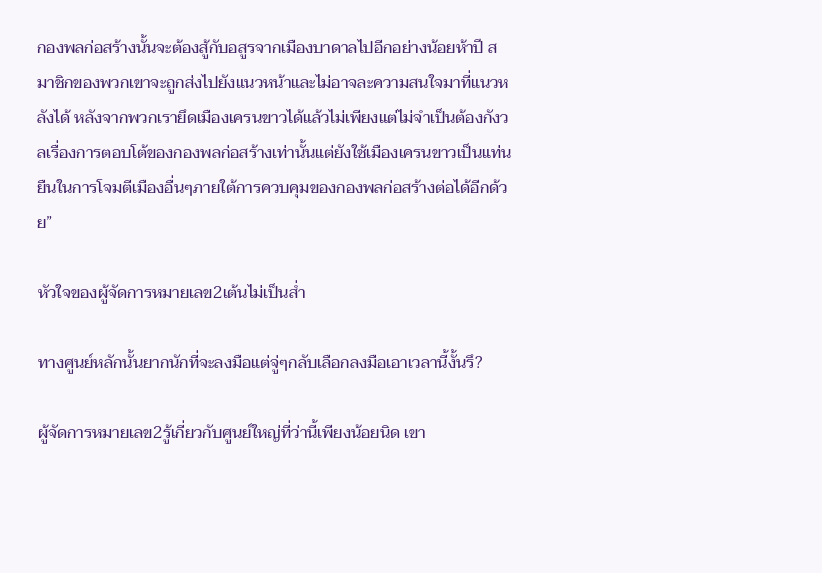กองพลก่อสร้างนั้นจะต้องสู้กับอสูรจากเมืองบาดาลไปอีกอย่างน้อยห้าปี สมาชิกของพวกเขาจะถูกส่งไปยังแนวหน้าและไม่อาจละความสนใจมาที่แนวหลังได้ หลังจากพวกเรายึดเมืองเครนขาวได้แล้วไม่เพียงแต่ไม่จำเป็นต้องกังวลเรื่องการตอบโต้ของกองพลก่อสร้างเท่านั้นแต่ยังใช้เมืองเครนขาวเป็นแท่นยืนในการโจมตีเมืองอื่นๆภายใต้การควบคุมของกองพลก่อสร้างต่อได้อีกด้วย”

หัวใจของผู้จัดการหมายเลข2เต้นไม่เป็นส่ำ

ทางศูนย์หลักนั้นยากนักที่จะลงมือแต่จู่ๆกลับเลือกลงมือเอาเวลานี้งั้นรึ?

ผู้จัดการหมายเลข2รู้เกี่ยวกับศูนย์ใหญ่ที่ว่านี้เพียงน้อยนิด เขา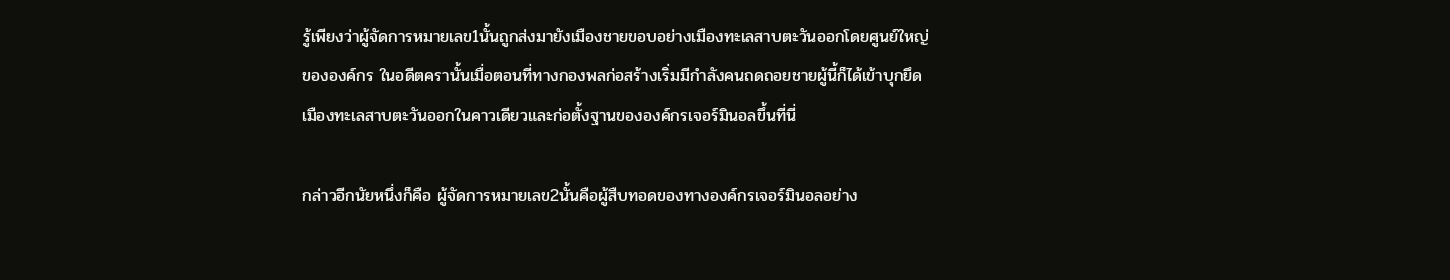รู้เพียงว่าผู้จัดการหมายเลข1นั้นถูกส่งมายังเมืองชายขอบอย่างเมืองทะเลสาบตะวันออกโดยศูนย์ใหญ่ขององค์กร ในอดีตครานั้นเมื่อตอนที่ทางกองพลก่อสร้างเริ่มมีกำลังคนถดถอยชายผู้นี้ก็ได้เข้าบุกยึดเมืองทะเลสาบตะวันออกในคาวเดียวและก่อตั้งฐานขององค์กรเจอร์มินอลขึ้นที่นี่

กล่าวอีกนัยหนึ่งก็คือ ผู้จัดการหมายเลข2นั้นคือผู้สืบทอดของทางองค์กรเจอร์มินอลอย่าง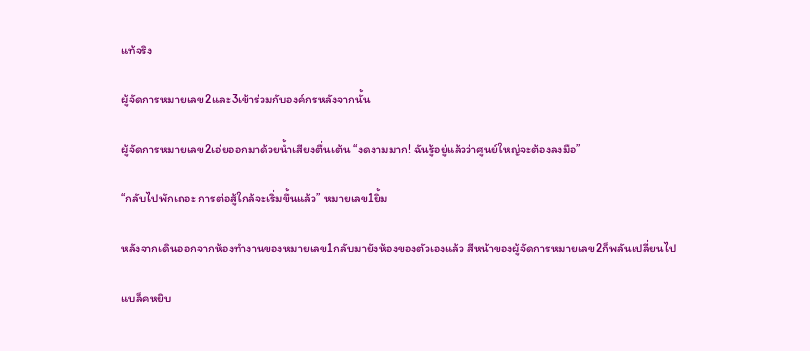แท้จริง

ผู้จัดการหมายเลข2และ3เข้าร่วมกับองค์กรหลังจากนั้น

ผู้จัดการหมายเลข2เอ่ยออกมาด้วยน้ำเสียงตื่นเต้น “งดงามมาก! ฉันรู้อยู่แล้วว่าศูนย์ใหญ่จะต้องลงมือ”

“กลับไปพักเถอะ การต่อสู้ใกล้จะเริ่มขึ้นแล้ว” หมายเลข1ยิ้ม

หลังจากเดินออกจากห้องทำงานของหมายเลข1กลับมายังห้องของตัวเองแล้ว สีหน้าของผู้จัดการหมายเลข2ก็พลันเปลี่ยนไป

แบล็คหยิบ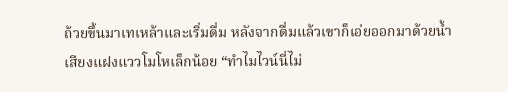ถ้วยขึ้นมาเทเหล้าและเริ่มดื่ม หลังจากดื่มแล้วเขาก็เอ่ยออกมาด้วยน้ำเสียงแฝงแววโมโหเล็กน้อย “ทำไมไวน์นี่ไม่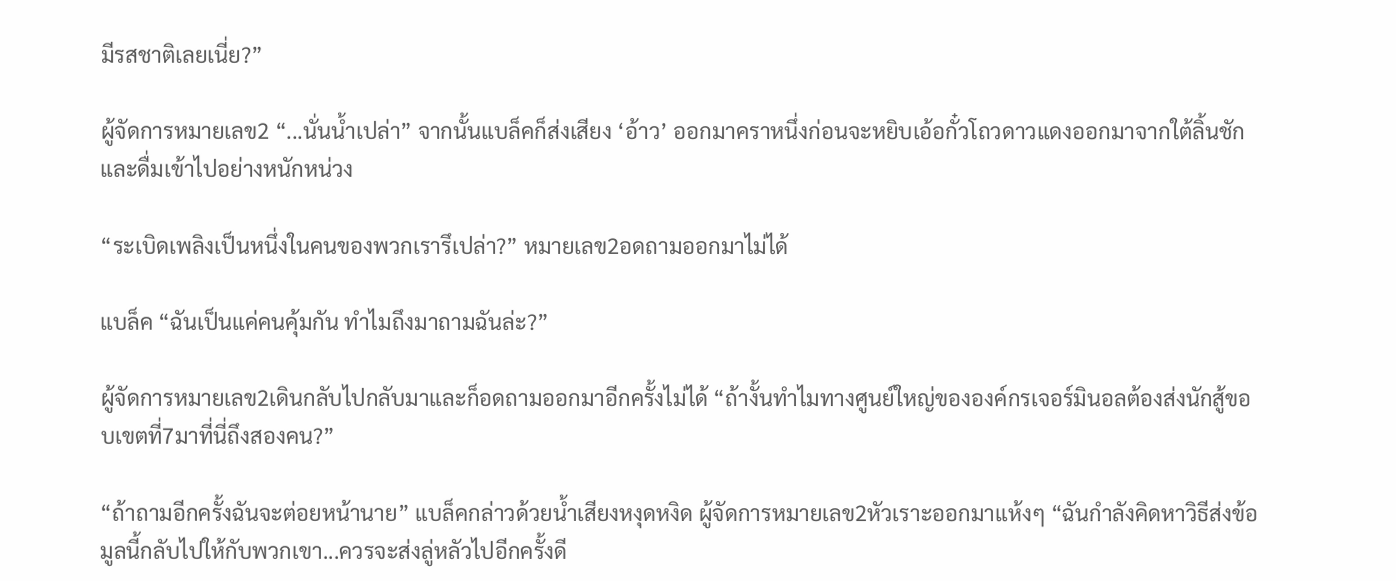มีรสชาติเลยเนี่ย?”

ผู้จัดการหมายเลข2 “...นั่นน้ำเปล่า” จากนั้นแบล็คก็ส่งเสียง ‘อ้าว’ ออกมาคราหนึ่งก่อนจะหยิบเอ้อกั๋วโถวดาวแดงออกมาจากใต้ลิ้นชักและดื่มเข้าไปอย่างหนักหน่วง

“ระเบิดเพลิงเป็นหนึ่งในคนของพวกเรารึเปล่า?” หมายเลข2อดถามออกมาไม่ได้

แบล็ค “ฉันเป็นแค่คนคุ้มกัน ทำไมถึงมาถามฉันล่ะ?”

ผู้จัดการหมายเลข2เดินกลับไปกลับมาและก็อดถามออกมาอีกครั้งไม่ได้ “ถ้างั้นทำไมทางศูนย์ใหญ่ขององค์กรเจอร์มินอลต้องส่งนักสู้ขอบเขตที่7มาที่นี่ถึงสองคน?”

“ถ้าถามอีกครั้งฉันจะต่อยหน้านาย” แบล็คกล่าวด้วยน้ำเสียงหงุดหงิด ผู้จัดการหมายเลข2หัวเราะออกมาแห้งๆ “ฉันกำลังคิดหาวิธีส่งข้อมูลนี้กลับไปให้กับพวกเขา...ควรจะส่งลู่หลัวไปอีกครั้งดี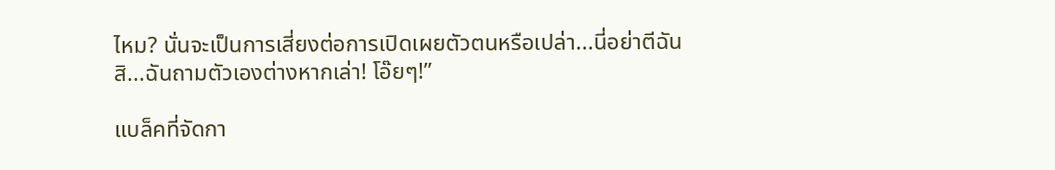ไหม? นั่นจะเป็นการเสี่ยงต่อการเปิดเผยตัวตนหรือเปล่า...นี่อย่าตีฉันสิ...ฉันถามตัวเองต่างหากเล่า! โอ๊ยๆ!”

แบล็คที่จัดกา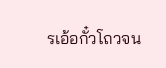รเอ้อกั๋วโถวจน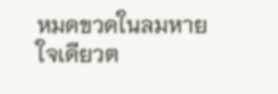หมดขวดในลมหายใจเดียวต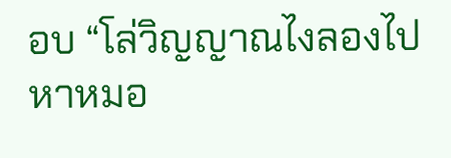อบ “โล่วิญญาณไงลองไปหาหมอ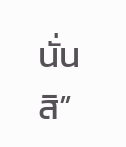นั่นสิ”